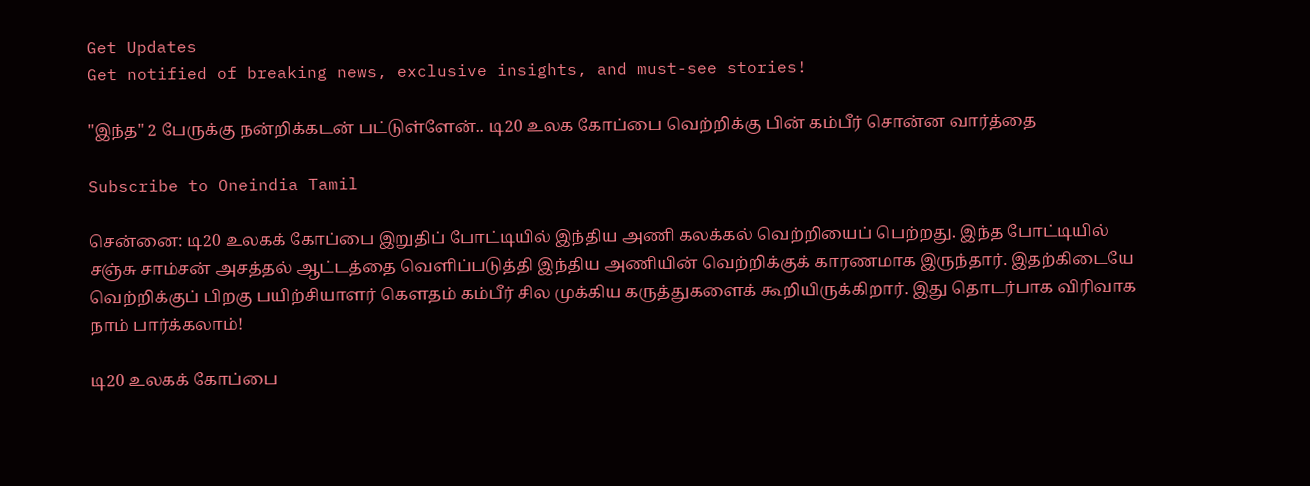Get Updates
Get notified of breaking news, exclusive insights, and must-see stories!

"இந்த" 2 பேருக்கு நன்றிக்கடன் பட்டுள்ளேன்.. டி20 உலக கோப்பை வெற்றிக்கு பின் கம்பீர் சொன்ன வார்த்தை

Subscribe to Oneindia Tamil

சென்னை: டி20 உலகக் கோப்பை இறுதிப் போட்டியில் இந்திய அணி கலக்கல் வெற்றியைப் பெற்றது. இந்த போட்டியில் சஞ்சு சாம்சன் அசத்தல் ஆட்டத்தை வெளிப்படுத்தி இந்திய அணியின் வெற்றிக்குக் காரணமாக இருந்தார். இதற்கிடையே வெற்றிக்குப் பிறகு பயிற்சியாளர் கௌதம் கம்பீர் சில முக்கிய கருத்துகளைக் கூறியிருக்கிறார். இது தொடர்பாக விரிவாக நாம் பார்க்கலாம்!

டி20 உலகக் கோப்பை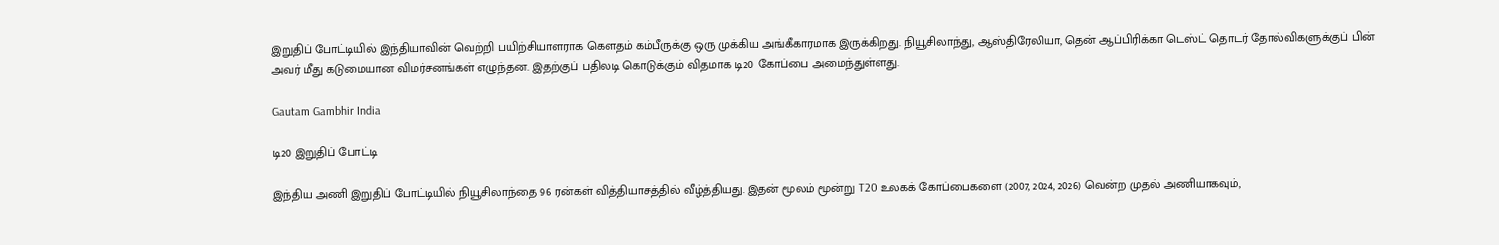இறுதிப் போட்டியில் இந்தியாவின் வெற்றி பயிற்சியாளராக கௌதம் கம்பீருக்கு ஒரு முக்கிய அங்கீகாரமாக இருக்கிறது. நியூசிலாந்து, ஆஸ்திரேலியா, தென் ஆப்பிரிக்கா டெஸ்ட் தொடர் தோல்விகளுக்குப் பின் அவர் மீது கடுமையான விமர்சனங்கள் எழுந்தன. இதற்குப் பதிலடி கொடுக்கும் விதமாக டி20 கோப்பை அமைந்துள்ளது.

Gautam Gambhir India

டி20 இறுதிப் போட்டி

இந்திய அணி இறுதிப் போட்டியில் நியூசிலாந்தை 96 ரன்கள் வித்தியாசத்தில் வீழ்த்தியது. இதன் மூலம் மூன்று T20 உலகக் கோப்பைகளை (2007, 2024, 2026) வென்ற முதல் அணியாகவும்,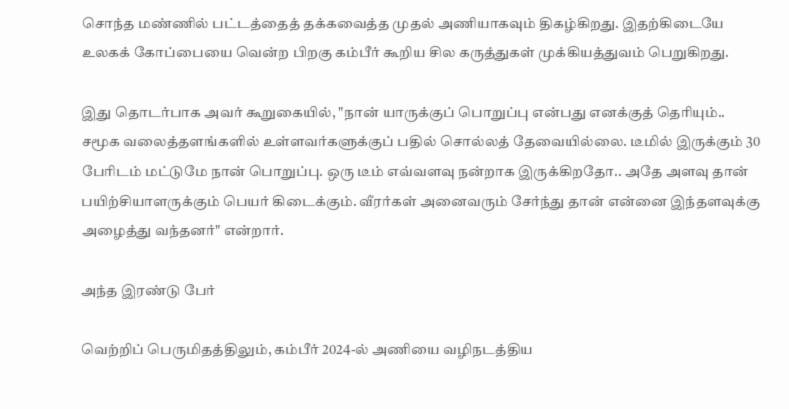சொந்த மண்ணில் பட்டத்தைத் தக்கவைத்த முதல் அணியாகவும் திகழ்கிறது. இதற்கிடையே உலகக் கோப்பையை வென்ற பிறகு கம்பீர் கூறிய சில கருத்துகள் முக்கியத்துவம் பெறுகிறது.

இது தொடர்பாக அவர் கூறுகையில், "நான் யாருக்குப் பொறுப்பு என்பது எனக்குத் தெரியும்.. சமூக வலைத்தளங்களில் உள்ளவர்களுக்குப் பதில் சொல்லத் தேவையில்லை. டீமில் இருக்கும் 30 பேரிடம் மட்டுமே நான் பொறுப்பு. ஒரு டீம் எவ்வளவு நன்றாக இருக்கிறதோ.. அதே அளவு தான் பயிற்சியாளருக்கும் பெயர் கிடைக்கும். வீரர்கள் அனைவரும் சேர்ந்து தான் என்னை இந்தளவுக்கு அழைத்து வந்தனர்" என்றார்.

அந்த இரண்டு பேர்

வெற்றிப் பெருமிதத்திலும், கம்பீர் 2024-ல் அணியை வழிநடத்திய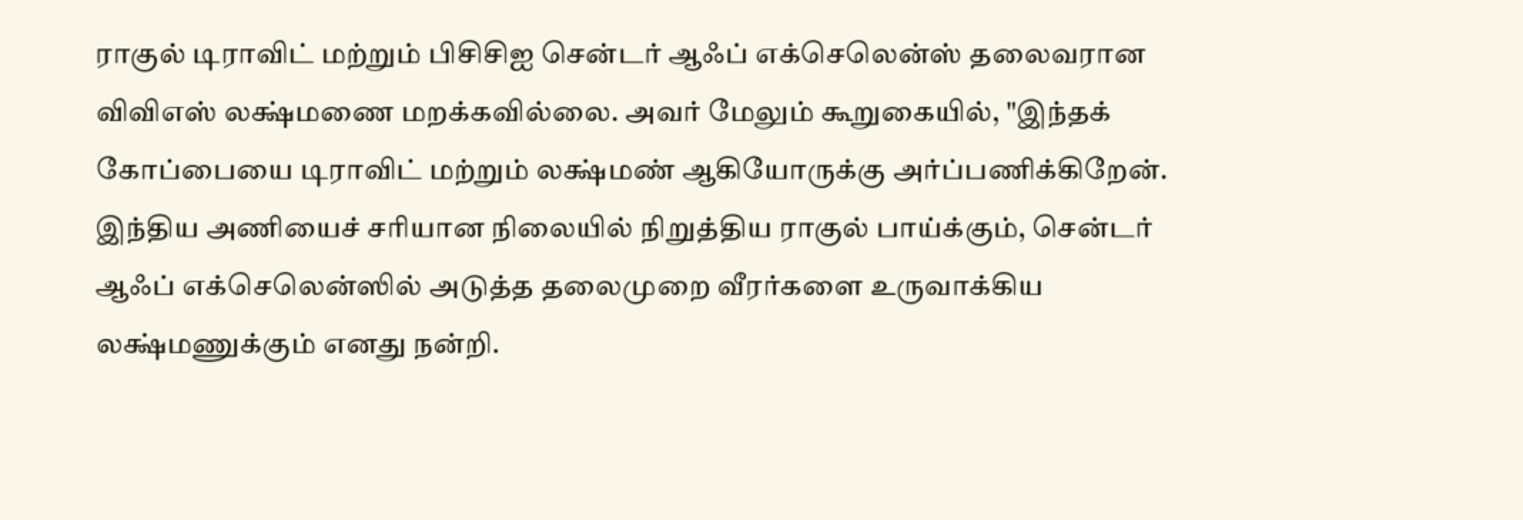ராகுல் டிராவிட் மற்றும் பிசிசிஐ சென்டர் ஆஃப் எக்செலென்ஸ் தலைவரான விவிஎஸ் லக்ஷ்மணை மறக்கவில்லை. அவர் மேலும் கூறுகையில், "இந்தக் கோப்பையை டிராவிட் மற்றும் லக்ஷ்மண் ஆகியோருக்கு அர்ப்பணிக்கிறேன். இந்திய அணியைச் சரியான நிலையில் நிறுத்திய ராகுல் பாய்க்கும், சென்டர் ஆஃப் எக்செலென்ஸில் அடுத்த தலைமுறை வீரர்களை உருவாக்கிய லக்ஷ்மணுக்கும் எனது நன்றி.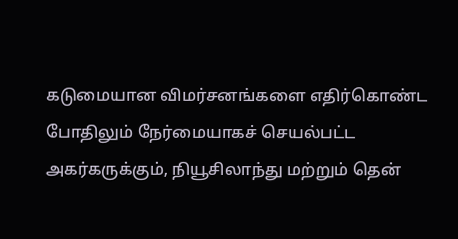கடுமையான விமர்சனங்களை எதிர்கொண்ட போதிலும் நேர்மையாகச் செயல்பட்ட அகர்கருக்கும், நியூசிலாந்து மற்றும் தென்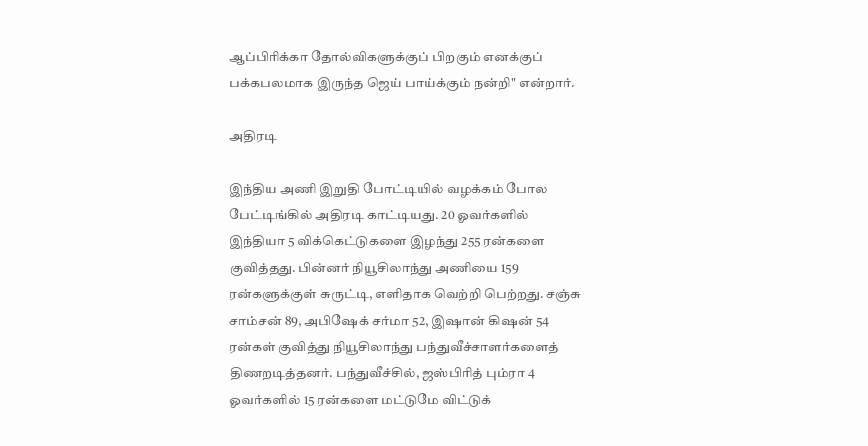ஆப்பிரிக்கா தோல்விகளுக்குப் பிறகும் எனக்குப் பக்கபலமாக இருந்த ஜெய் பாய்க்கும் நன்றி" என்றார்.

அதிரடி

இந்திய அணி இறுதி போட்டியில் வழக்கம் போல பேட்டிங்கில் அதிரடி காட்டியது. 20 ஓவர்களில் இந்தியா 5 விக்கெட்டுகளை இழந்து 255 ரன்களை குவித்தது. பின்னர் நியூசிலாந்து அணியை 159 ரன்களுக்குள் சுருட்டி, எளிதாக வெற்றி பெற்றது. சஞ்சு சாம்சன் 89, அபிஷேக் சர்மா 52, இஷான் கிஷன் 54 ரன்கள் குவித்து நியூசிலாந்து பந்துவீச்சாளர்களைத் திணறடித்தனர். பந்துவீச்சில், ஜஸ்பிரித் பும்ரா 4 ஓவர்களில் 15 ரன்களை மட்டுமே விட்டுக்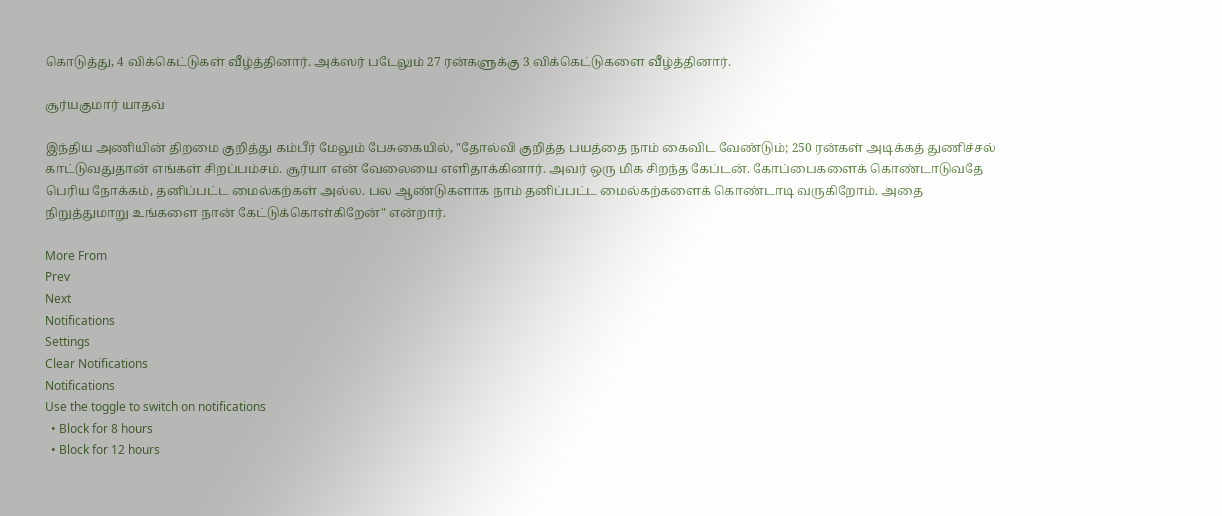கொடுத்து, 4 விக்கெட்டுகள் வீழ்த்தினார். அக்ஸர் படேலும் 27 ரன்களுக்கு 3 விக்கெட்டுகளை வீழ்த்தினார்.

சூர்யகுமார் யாதவ்

இந்திய அணியின் திறமை குறித்து கம்பீர் மேலும் பேசுகையில், "தோல்வி குறித்த பயத்தை நாம் கைவிட வேண்டும்; 250 ரன்கள் அடிக்கத் துணிச்சல் காட்டுவதுதான் எங்கள் சிறப்பம்சம். சூர்யா என் வேலையை எளிதாக்கினார். அவர் ஒரு மிக சிறந்த கேப்டன். கோப்பைகளைக் கொண்டாடுவதே பெரிய நோக்கம், தனிப்பட்ட மைல்கற்கள் அல்ல. பல ஆண்டுகளாக நாம் தனிப்பட்ட மைல்கற்களைக் கொண்டாடி வருகிறோம். அதை நிறுத்துமாறு உங்களை நான் கேட்டுக்கொள்கிறேன்" என்றார்.

More From
Prev
Next
Notifications
Settings
Clear Notifications
Notifications
Use the toggle to switch on notifications
  • Block for 8 hours
  • Block for 12 hours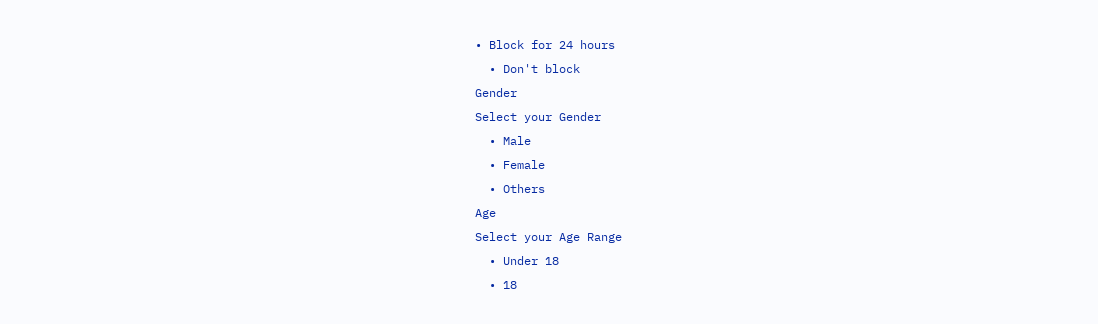• Block for 24 hours
  • Don't block
Gender
Select your Gender
  • Male
  • Female
  • Others
Age
Select your Age Range
  • Under 18
  • 18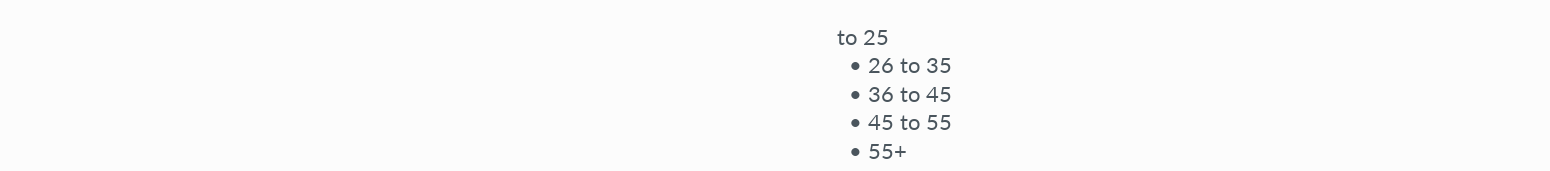to 25
  • 26 to 35
  • 36 to 45
  • 45 to 55
  • 55+